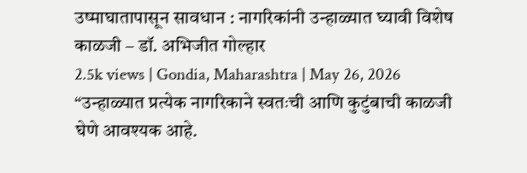उष्माघातापासून सावधान : नागरिकांनी उन्हाळ्यात घ्यावी विशेष काळजी – डॉ. अभिजीत गोल्हार
2.5k views | Gondia, Maharashtra | May 26, 2026 “उन्हाळ्यात प्रत्येक नागरिकाने स्वतःची आणि कुटुंबाची काळजी घेणे आवश्यक आहे.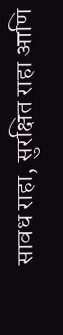सावध राहा, सुरक्षित राहा आणि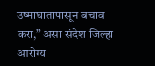उष्माघातापासून बचाव करा,” असा संदेश जिल्हा आरोग्य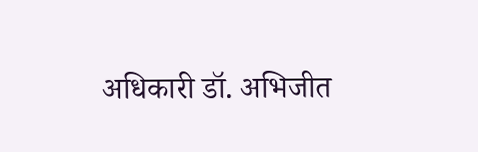अधिकारी डॉ. अभिजीत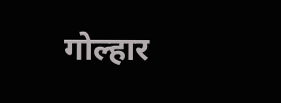गोल्हार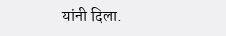यांनी दिला.